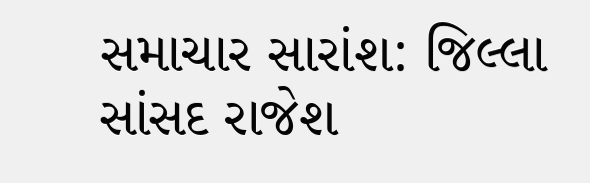સમાચાર સારાંશ: જિલ્લા સાંસદ રાજેશ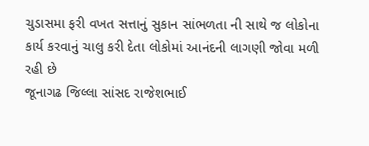ચુડાસમા ફરી વખત સત્તાનું સુકાન સાંભળતા ની સાથે જ લોકોના કાર્ય કરવાનું ચાલુ કરી દેતા લોકોમાં આનંદની લાગણી જોવા મળી રહી છે
જૂનાગઢ જિલ્લા સાંસદ રાજેશભાઈ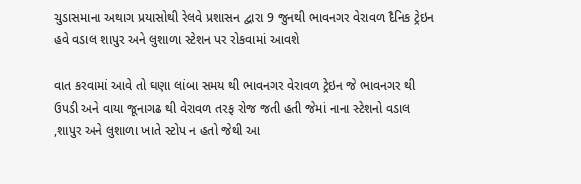ચુડાસમાના અથાગ પ્રયાસોથી રેલવે પ્રશાસન દ્વારા 9 જુનથી ભાવનગર વેરાવળ દૈનિક ટ્રેઇન હવે વડાલ શાપુર અને લુશાળા સ્ટેશન પર રોકવામાં આવશે

વાત કરવામાં આવે તો ઘણા લાંબા સમય થી ભાવનગર વેરાવળ ટ્રેઇન જે ભાવનગર થી ઉપડી અને વાયા જૂનાગઢ થી વેરાવળ તરફ રોજ જતી હતી જેમાં નાના સ્ટેશનો વડાલ ,શાપુર અને લુશાળા ખાતે સ્ટોપ ન હતો જેથી આ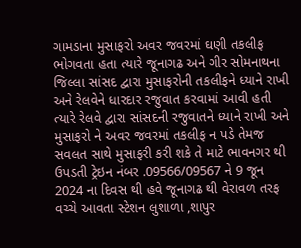ગામડાના મુસાફરો અવર જવરમાં ઘણી તકલીફ ભોગવતા હતા ત્યારે જૂનાગઢ અને ગીર સોમનાથના જિલ્લા સાંસદ દ્વારા મુસાફરોની તકલીફને ધ્યાને રાખી અને રેલવેને ધારદાર રજુવાત કરવામાં આવી હતી ત્યારે રેલવે દ્વારા સાંસદની રજુવાતને ધ્યાને રાખી અને મુસાફરો ને અવર જવરમાં તકલીફ ન પડે તેમજ સવલત સાથે મુસાફરી કરી શકે તે માટે ભાવનગર થી ઉપડતી ટ્રેઇન નંબર .09566/09567 ને 9 જૂન 2024 ના દિવસ થી હવે જૂનાગઢ થી વેરાવળ તરફ વચ્ચે આવતા સ્ટેશન લુશાળા ,શાપુર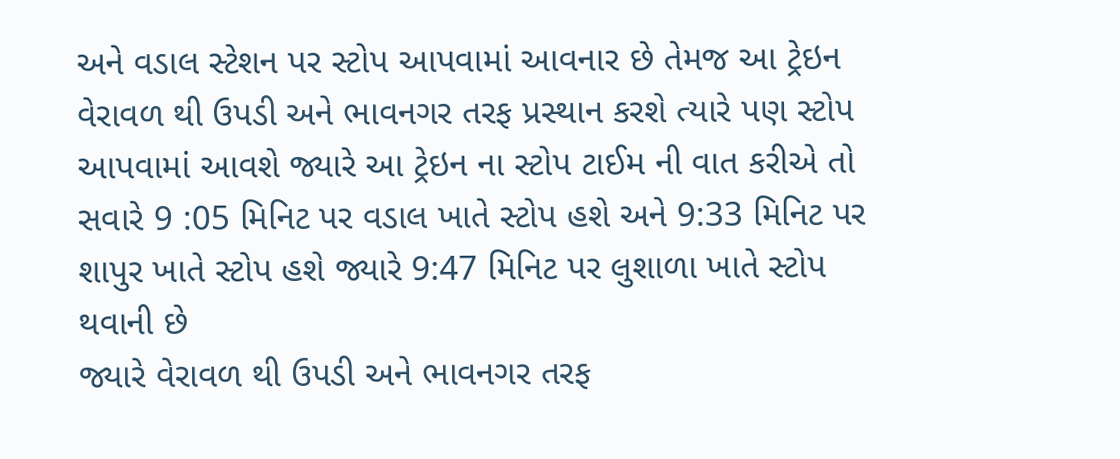અને વડાલ સ્ટેશન પર સ્ટોપ આપવામાં આવનાર છે તેમજ આ ટ્રેઇન વેરાવળ થી ઉપડી અને ભાવનગર તરફ પ્રસ્થાન કરશે ત્યારે પણ સ્ટોપ આપવામાં આવશે જ્યારે આ ટ્રેઇન ના સ્ટોપ ટાઈમ ની વાત કરીએ તો
સવારે 9 :05 મિનિટ પર વડાલ ખાતે સ્ટોપ હશે અને 9:33 મિનિટ પર શાપુર ખાતે સ્ટોપ હશે જ્યારે 9:47 મિનિટ પર લુશાળા ખાતે સ્ટોપ થવાની છે
જ્યારે વેરાવળ થી ઉપડી અને ભાવનગર તરફ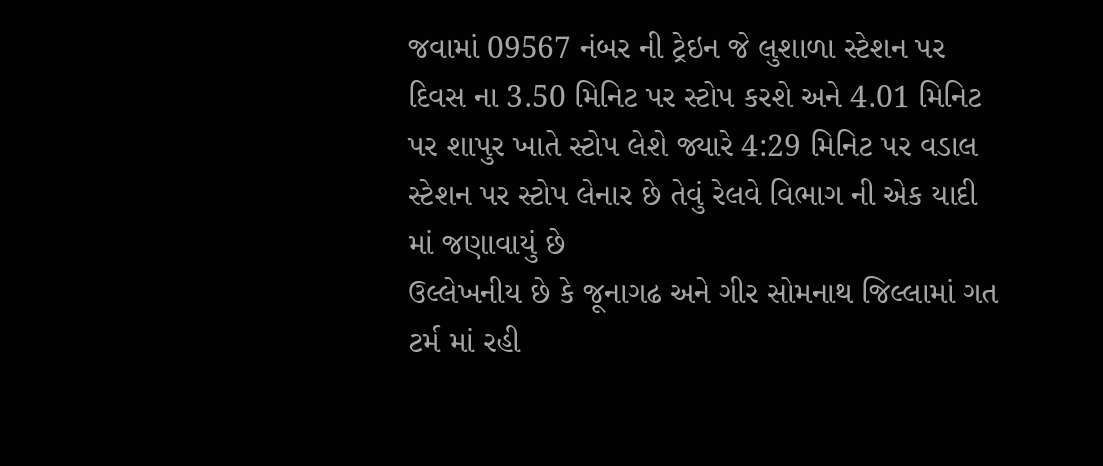જવામાં 09567 નંબર ની ટ્રેઇન જે લુશાળા સ્ટેશન પર દિવસ ના 3.50 મિનિટ પર સ્ટોપ કરશે અને 4.01 મિનિટ પર શાપુર ખાતે સ્ટોપ લેશે જ્યારે 4:29 મિનિટ પર વડાલ સ્ટેશન પર સ્ટોપ લેનાર છે તેવું રેલવે વિભાગ ની એક યાદી માં જણાવાયું છે
ઉલ્લેખનીય છે કે જૂનાગઢ અને ગીર સોમનાથ જિલ્લામાં ગત ટર્મ માં રહી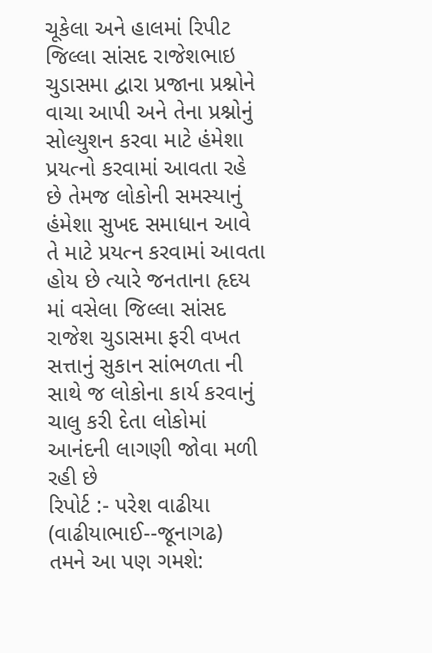ચૂકેલા અને હાલમાં રિપીટ જિલ્લા સાંસદ રાજેશભાઇ ચુડાસમા દ્વારા પ્રજાના પ્રશ્નોને વાચા આપી અને તેના પ્રશ્નોનું સોલ્યુશન કરવા માટે હંમેશા પ્રયત્નો કરવામાં આવતા રહે છે તેમજ લોકોની સમસ્યાનું હંમેશા સુખદ સમાધાન આવે તે માટે પ્રયત્ન કરવામાં આવતા હોય છે ત્યારે જનતાના હૃદય માં વસેલા જિલ્લા સાંસદ રાજેશ ચુડાસમા ફરી વખત સત્તાનું સુકાન સાંભળતા ની સાથે જ લોકોના કાર્ય કરવાનું ચાલુ કરી દેતા લોકોમાં આનંદની લાગણી જોવા મળી રહી છે
રિપોર્ટ :- પરેશ વાઢીયા (વાઢીયાભાઈ--જૂનાગઢ)
તમને આ પણ ગમશે: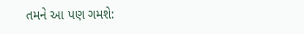તમને આ પણ ગમશે: